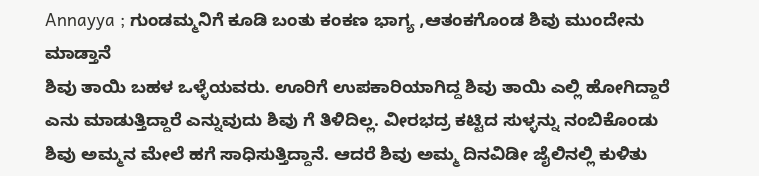Annayya ; ಗುಂಡಮ್ಮನಿಗೆ ಕೂಡಿ ಬಂತು ಕಂಕಣ ಭಾಗ್ಯ ,ಆತಂಕಗೊಂಡ ಶಿವು ಮುಂದೇನು ಮಾಡ್ತಾನೆ
ಶಿವು ತಾಯಿ ಬಹಳ ಒಳ್ಳೆಯವರು. ಊರಿಗೆ ಉಪಕಾರಿಯಾಗಿದ್ದ ಶಿವು ತಾಯಿ ಎಲ್ಲಿ ಹೋಗಿದ್ದಾರೆ ಎನು ಮಾಡುತ್ತಿದ್ದಾರೆ ಎನ್ನುವುದು ಶಿವು ಗೆ ತಿಳಿದಿಲ್ಲ. ವೀರಭದ್ರ ಕಟ್ಟಿದ ಸುಳ್ಳನ್ನು ನಂಬಿಕೊಂಡು ಶಿವು ಅಮ್ಮನ ಮೇಲೆ ಹಗೆ ಸಾಧಿಸುತ್ತಿದ್ದಾನೆ. ಆದರೆ ಶಿವು ಅಮ್ಮ ದಿನವಿಡೀ ಜೈಲಿನಲ್ಲಿ ಕುಳಿತು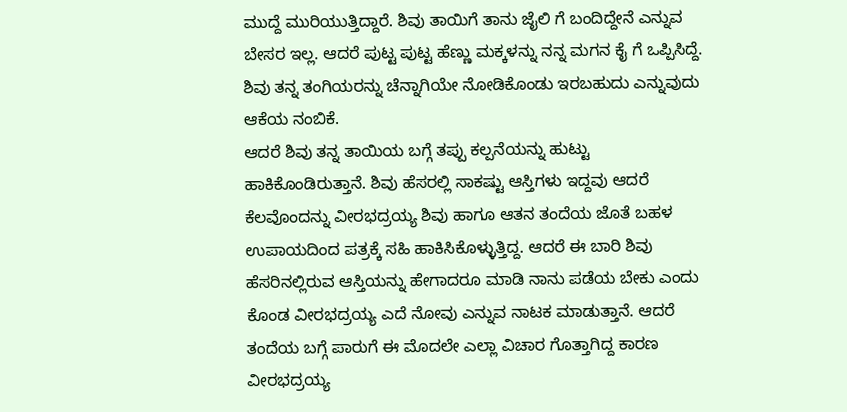ಮುದ್ದೆ ಮುರಿಯುತ್ತಿದ್ದಾರೆ. ಶಿವು ತಾಯಿಗೆ ತಾನು ಜೈಲಿ ಗೆ ಬಂದಿದ್ದೇನೆ ಎನ್ನುವ ಬೇಸರ ಇಲ್ಲ. ಆದರೆ ಪುಟ್ಟ ಪುಟ್ಟ ಹೆಣ್ಣು ಮಕ್ಕಳನ್ನು ನನ್ನ ಮಗನ ಕೈ ಗೆ ಒಪ್ಪಿಸಿದ್ದೆ. ಶಿವು ತನ್ನ ತಂಗಿಯರನ್ನು ಚೆನ್ನಾಗಿಯೇ ನೋಡಿಕೊಂಡು ಇರಬಹುದು ಎನ್ನುವುದು ಆಕೆಯ ನಂಬಿಕೆ.
ಆದರೆ ಶಿವು ತನ್ನ ತಾಯಿಯ ಬಗ್ಗೆ ತಪ್ಪು ಕಲ್ಪನೆಯನ್ನು ಹುಟ್ಟು ಹಾಕಿಕೊಂಡಿರುತ್ತಾನೆ. ಶಿವು ಹೆಸರಲ್ಲಿ ಸಾಕಷ್ಟು ಆಸ್ತಿಗಳು ಇದ್ದವು ಆದರೆ ಕೆಲವೊಂದನ್ನು ವೀರಭದ್ರಯ್ಯ ಶಿವು ಹಾಗೂ ಆತನ ತಂದೆಯ ಜೊತೆ ಬಹಳ ಉಪಾಯದಿಂದ ಪತ್ರಕ್ಕೆ ಸಹಿ ಹಾಕಿಸಿಕೊಳ್ಳುತ್ತಿದ್ದ. ಆದರೆ ಈ ಬಾರಿ ಶಿವು ಹೆಸರಿನಲ್ಲಿರುವ ಆಸ್ತಿಯನ್ನು ಹೇಗಾದರೂ ಮಾಡಿ ನಾನು ಪಡೆಯ ಬೇಕು ಎಂದು ಕೊಂಡ ವೀರಭದ್ರಯ್ಯ ಎದೆ ನೋವು ಎನ್ನುವ ನಾಟಕ ಮಾಡುತ್ತಾನೆ. ಆದರೆ ತಂದೆಯ ಬಗ್ಗೆ ಪಾರುಗೆ ಈ ಮೊದಲೇ ಎಲ್ಲಾ ವಿಚಾರ ಗೊತ್ತಾಗಿದ್ದ ಕಾರಣ ವೀರಭದ್ರಯ್ಯ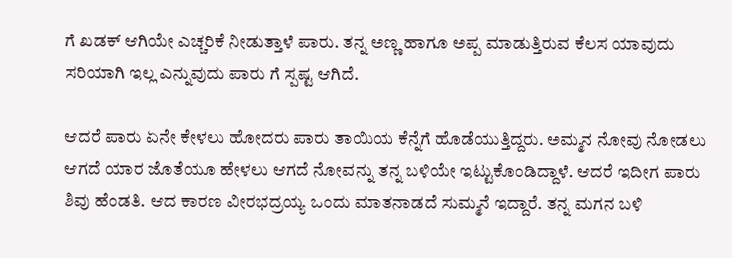ಗೆ ಖಡಕ್ ಆಗಿಯೇ ಎಚ್ಚರಿಕೆ ನೀಡುತ್ತಾಳೆ ಪಾರು. ತನ್ನ ಅಣ್ಣ ಹಾಗೂ ಅಪ್ಪ ಮಾಡುತ್ತಿರುವ ಕೆಲಸ ಯಾವುದು ಸರಿಯಾಗಿ ಇಲ್ಲ ಎನ್ನುವುದು ಪಾರು ಗೆ ಸ್ಪಷ್ಟ ಆಗಿದೆ.

ಆದರೆ ಪಾರು ಏನೇ ಕೇಳಲು ಹೋದರು ಪಾರು ತಾಯಿಯ ಕೆನ್ನೆಗೆ ಹೊಡೆಯುತ್ತಿದ್ದರು. ಅಮ್ಮನ ನೋವು ನೋಡಲು ಆಗದೆ ಯಾರ ಜೊತೆಯೂ ಹೇಳಲು ಆಗದೆ ನೋವನ್ನು ತನ್ನ ಬಳಿಯೇ ಇಟ್ಟುಕೊಂಡಿದ್ದಾಳೆ. ಆದರೆ ಇದೀಗ ಪಾರು ಶಿವು ಹೆಂಡತಿ. ಆದ ಕಾರಣ ವೀರಭದ್ರಯ್ಯ ಒಂದು ಮಾತನಾಡದೆ ಸುಮ್ಮನೆ ಇದ್ದಾರೆ. ತನ್ನ ಮಗನ ಬಳಿ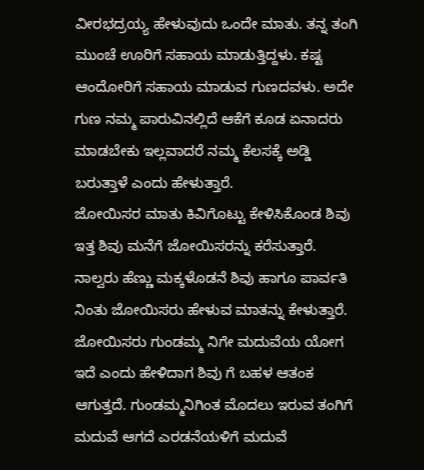ವೀರಭದ್ರಯ್ಯ ಹೇಳುವುದು ಒಂದೇ ಮಾತು. ತನ್ನ ತಂಗಿ ಮುಂಚೆ ಊರಿಗೆ ಸಹಾಯ ಮಾಡುತ್ತಿದ್ದಳು. ಕಷ್ಟ ಆಂದೋರಿಗೆ ಸಹಾಯ ಮಾಡುವ ಗುಣದವಳು. ಅದೇ ಗುಣ ನಮ್ಮ ಪಾರುವಿನಲ್ಲಿದೆ ಆಕೆಗೆ ಕೂಡ ಏನಾದರು ಮಾಡಬೇಕು ಇಲ್ಲವಾದರೆ ನಮ್ಮ ಕೆಲಸಕ್ಕೆ ಅಡ್ಡಿ ಬರುತ್ತಾಳೆ ಎಂದು ಹೇಳುತ್ತಾರೆ.
ಜೋಯಿಸರ ಮಾತು ಕಿವಿಗೊಟ್ಟು ಕೇಳಿಸಿಕೊಂಡ ಶಿವು
ಇತ್ತ ಶಿವು ಮನೆಗೆ ಜೋಯಿಸರನ್ನು ಕರೆಸುತ್ತಾರೆ. ನಾಲ್ವರು ಹೆಣ್ಣು ಮಕ್ಕಳೊಡನೆ ಶಿವು ಹಾಗೂ ಪಾರ್ವತಿ ನಿಂತು ಜೋಯಿಸರು ಹೇಳುವ ಮಾತನ್ನು ಕೇಳುತ್ತಾರೆ. ಜೋಯಿಸರು ಗುಂಡಮ್ಮ ನಿಗೇ ಮದುವೆಯ ಯೋಗ ಇದೆ ಎಂದು ಹೇಳಿದಾಗ ಶಿವು ಗೆ ಬಹಳ ಆತಂಕ ಆಗುತ್ತದೆ. ಗುಂಡಮ್ಮನಿಗಿಂತ ಮೊದಲು ಇರುವ ತಂಗಿಗೆ ಮದುವೆ ಆಗದೆ ಎರಡನೆಯಳಿಗೆ ಮದುವೆ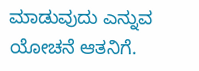ಮಾಡುವುದು ಎನ್ನುವ ಯೋಚನೆ ಆತನಿಗೆ.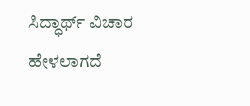ಸಿದ್ಧಾರ್ಥ್ ವಿಚಾರ ಹೇಳಲಾಗದೆ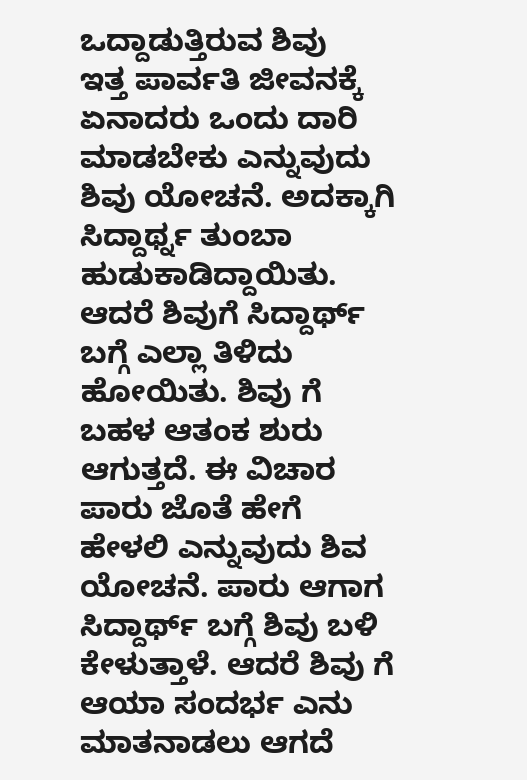ಒದ್ದಾಡುತ್ತಿರುವ ಶಿವು
ಇತ್ತ ಪಾರ್ವತಿ ಜೀವನಕ್ಕೆ ಏನಾದರು ಒಂದು ದಾರಿ ಮಾಡಬೇಕು ಎನ್ನುವುದು ಶಿವು ಯೋಚನೆ. ಅದಕ್ಕಾಗಿ ಸಿದ್ದಾರ್ಥ್ನ ತುಂಬಾ ಹುಡುಕಾಡಿದ್ದಾಯಿತು. ಆದರೆ ಶಿವುಗೆ ಸಿದ್ದಾರ್ಥ್ ಬಗ್ಗೆ ಎಲ್ಲಾ ತಿಳಿದು ಹೋಯಿತು. ಶಿವು ಗೆ ಬಹಳ ಆತಂಕ ಶುರು ಆಗುತ್ತದೆ. ಈ ವಿಚಾರ ಪಾರು ಜೊತೆ ಹೇಗೆ ಹೇಳಲಿ ಎನ್ನುವುದು ಶಿವ ಯೋಚನೆ. ಪಾರು ಆಗಾಗ ಸಿದ್ದಾರ್ಥ್ ಬಗ್ಗೆ ಶಿವು ಬಳಿ ಕೇಳುತ್ತಾಳೆ. ಆದರೆ ಶಿವು ಗೆ ಆಯಾ ಸಂದರ್ಭ ಎನು ಮಾತನಾಡಲು ಆಗದೆ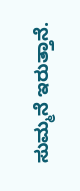ಸುಮ್ಮನೆ ಇರುತ್ತಾನೆ.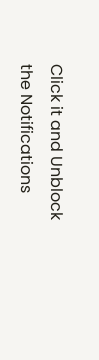Click it and Unblock the Notifications